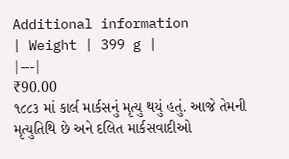Additional information
| Weight | 399 g |
|---|
₹90.00
૧૮૮૩ માં કાર્લ માર્કસનું મૃત્યુ થયું હતું. આજે તેમની મૃત્યુતિથિ છે અને દલિત માર્કસવાદીઓ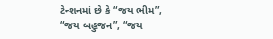ટેન્શનમાં છે કે “જય ભીમ”, “જય બહુજન”, “જય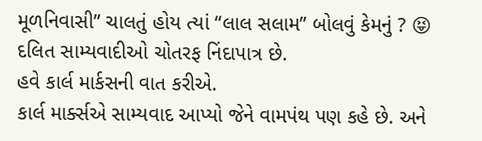મૂળનિવાસી” ચાલતું હોય ત્યાં “લાલ સલામ” બોલવું કેમનું ? 😝
દલિત સામ્યવાદીઓ ચોતરફ નિંદાપાત્ર છે.
હવે કાર્લ માર્કસની વાત કરીએ.
કાર્લ માર્ક્સએ સામ્યવાદ આપ્યો જેને વામપંથ પણ કહે છે. અને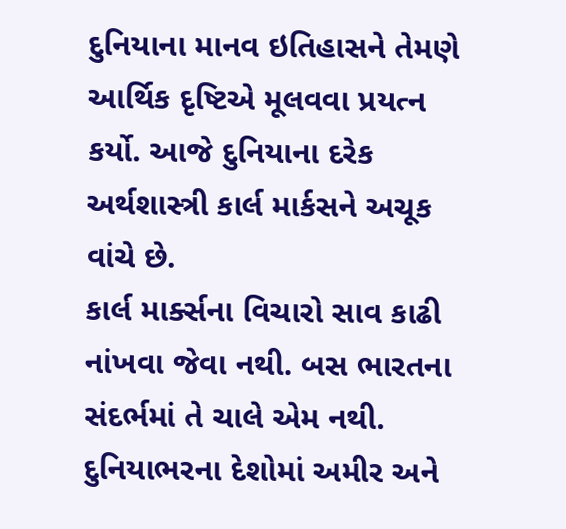દુનિયાના માનવ ઇતિહાસને તેમણે આર્થિક દૃષ્ટિએ મૂલવવા પ્રયત્ન કર્યો. આજે દુનિયાના દરેક અર્થશાસ્ત્રી કાર્લ માર્કસને અચૂક વાંચે છે.
કાર્લ માર્ક્સના વિચારો સાવ કાઢી નાંખવા જેવા નથી. બસ ભારતના સંદર્ભમાં તે ચાલે એમ નથી.
દુનિયાભરના દેશોમાં અમીર અને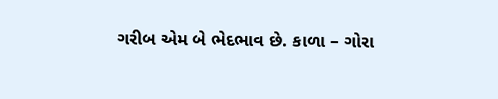ગરીબ એમ બે ભેદભાવ છે. કાળા – ગોરા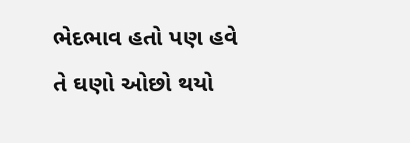ભેદભાવ હતો પણ હવે તે ઘણો ઓછો થયો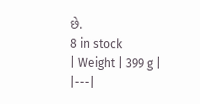છે.
8 in stock
| Weight | 399 g |
|---|